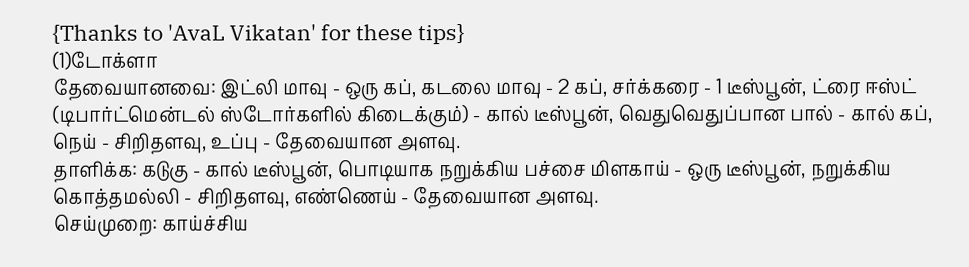{Thanks to 'AvaL Vikatan' for these tips}
(1)டோக்ளா
தேவையானவை: இட்லி மாவு - ஒரு கப், கடலை மாவு - 2 கப், சர்க்கரை - 1 டீஸ்பூன், ட்ரை ஈஸ்ட் (டிபார்ட்மென்டல் ஸ்டோர்களில் கிடைக்கும்) - கால் டீஸ்பூன், வெதுவெதுப்பான பால் - கால் கப், நெய் - சிறிதளவு, உப்பு - தேவையான அளவு.
தாளிக்க: கடுகு - கால் டீஸ்பூன், பொடியாக நறுக்கிய பச்சை மிளகாய் - ஒரு டீஸ்பூன், நறுக்கிய கொத்தமல்லி - சிறிதளவு, எண்ணெய் - தேவையான அளவு.
செய்முறை: காய்ச்சிய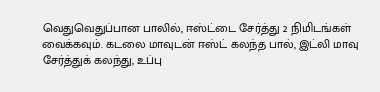வெதுவெதுப்பான பாலில், ஈஸ்ட்டை சேர்த்து 2 நிமிடங்கள் வைக்கவும். கடலை மாவுடன் ஈஸ்ட் கலந்த பால், இட்லி மாவு சேர்த்துக் கலந்து, உப்பு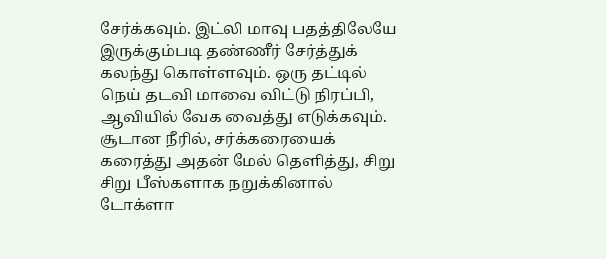சேர்க்கவும். இட்லி மாவு பதத்திலேயே இருக்கும்படி தண்ணீர் சேர்த்துக் கலந்து கொள்ளவும். ஒரு தட்டில் நெய் தடவி மாவை விட்டு நிரப்பி, ஆவியில் வேக வைத்து எடுக்கவும். சூடான நீரில், சர்க்கரையைக் கரைத்து அதன் மேல் தெளித்து, சிறு சிறு பீஸ்களாக நறுக்கினால் டோக்ளா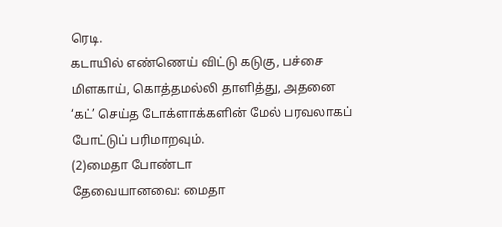ரெடி.
கடாயில் எண்ணெய் விட்டு கடுகு, பச்சை மிளகாய், கொத்தமல்லி தாளித்து, அதனை ‘கட்’ செய்த டோக்ளாக்களின் மேல் பரவலாகப் போட்டுப் பரிமாறவும்.
(2)மைதா போண்டா
தேவையானவை: மைதா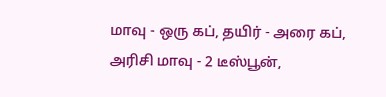மாவு - ஒரு கப், தயிர் - அரை கப், அரிசி மாவு - 2 டீஸ்பூன்,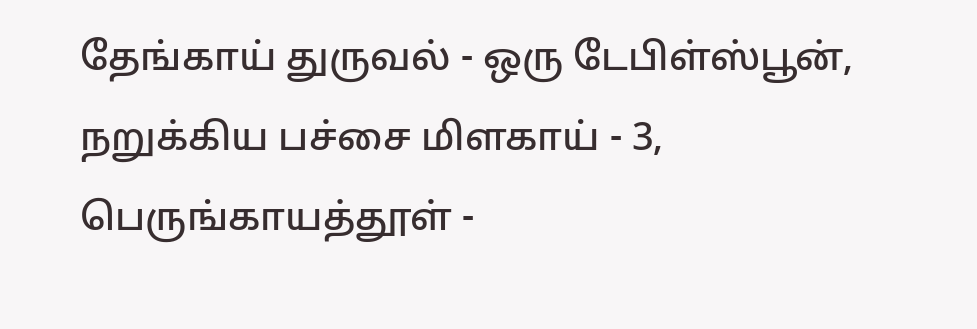தேங்காய் துருவல் - ஒரு டேபிள்ஸ்பூன், நறுக்கிய பச்சை மிளகாய் - 3, பெருங்காயத்தூள் -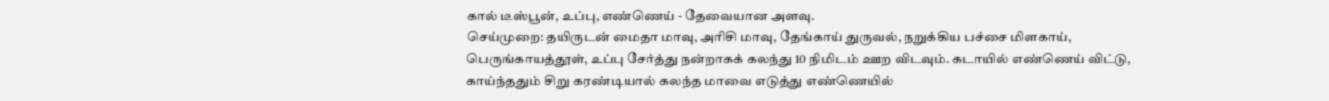கால் டீஸ்பூன், உப்பு, எண்ணெய் - தேவையான அளவு.
செய்முறை: தயிருடன் மைதா மாவு, அரிசி மாவு, தேங்காய் துருவல், நறுக்கிய பச்சை மிளகாய், பெருங்காயத்தூள், உப்பு சேர்த்து நன்றாகக் கலந்து 10 நிமிடம் ஊற விடவும். கடாயில் எண்ணெய் விட்டு, காய்ந்ததும் சிறு கரண்டியால் கலந்த மாவை எடுத்து எண்ணெயில்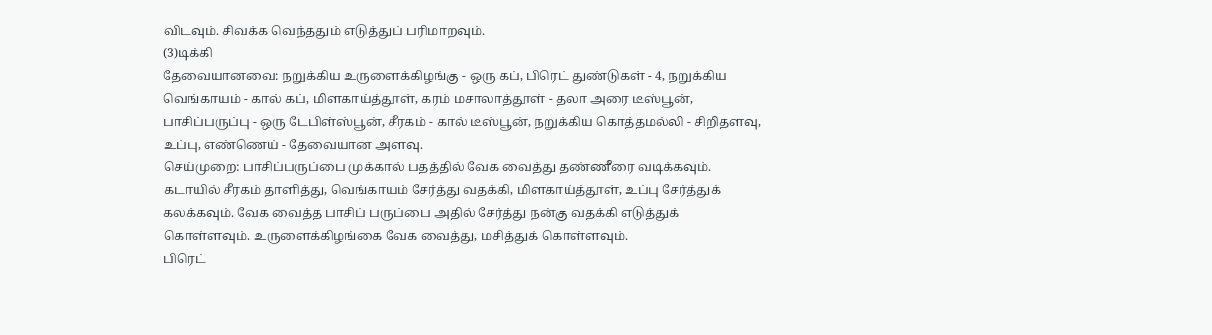விடவும். சிவக்க வெந்ததும் எடுத்துப் பரிமாறவும்.
(3)டிக்கி
தேவையானவை: நறுக்கிய உருளைக்கிழங்கு - ஒரு கப், பிரெட் துண்டுகள் - 4, நறுக்கிய வெங்காயம் - கால் கப், மிளகாய்த்தூள், கரம் மசாலாத்தூள் - தலா அரை டீஸ்பூன், பாசிப்பருப்பு - ஒரு டேபிள்ஸ்பூன், சீரகம் - கால் டீஸ்பூன், நறுக்கிய கொத்தமல்லி - சிறிதளவு, உப்பு, எண்ணெய் - தேவையான அளவு.
செய்முறை: பாசிப்பருப்பை முக்கால் பதத்தில் வேக வைத்து தண்ணீரை வடிக்கவும். கடாயில் சீரகம் தாளித்து, வெங்காயம் சேர்த்து வதக்கி, மிளகாய்த்தூள், உப்பு சேர்த்துக் கலக்கவும். வேக வைத்த பாசிப் பருப்பை அதில் சேர்த்து நன்கு வதக்கி எடுத்துக் கொள்ளவும். உருளைக்கிழங்கை வேக வைத்து, மசித்துக் கொள்ளவும்.
பிரெட்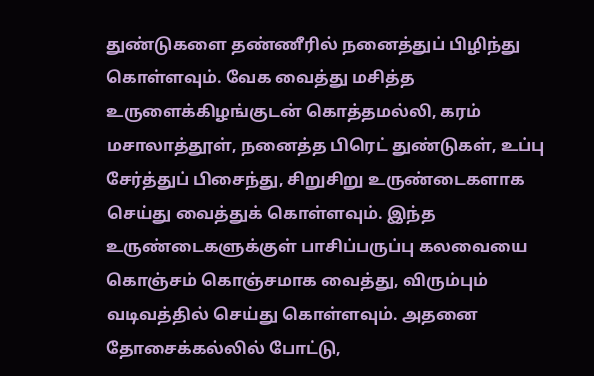துண்டுகளை தண்ணீரில் நனைத்துப் பிழிந்து கொள்ளவும். வேக வைத்து மசித்த உருளைக்கிழங்குடன் கொத்தமல்லி, கரம் மசாலாத்தூள், நனைத்த பிரெட் துண்டுகள், உப்பு சேர்த்துப் பிசைந்து, சிறுசிறு உருண்டைகளாக செய்து வைத்துக் கொள்ளவும். இந்த உருண்டைகளுக்குள் பாசிப்பருப்பு கலவையை கொஞ்சம் கொஞ்சமாக வைத்து, விரும்பும் வடிவத்தில் செய்து கொள்ளவும். அதனை தோசைக்கல்லில் போட்டு,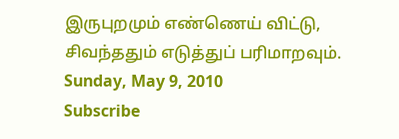இருபுறமும் எண்ணெய் விட்டு, சிவந்ததும் எடுத்துப் பரிமாறவும்.
Sunday, May 9, 2010
Subscribe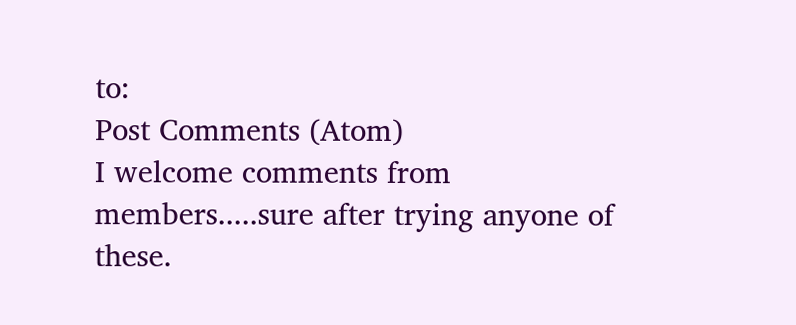to:
Post Comments (Atom)
I welcome comments from members.....sure after trying anyone of these.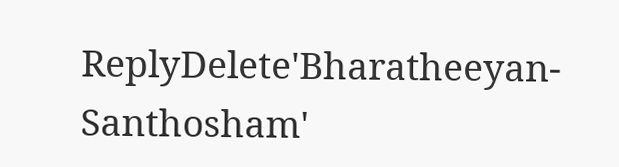ReplyDelete'Bharatheeyan-Santhosham'